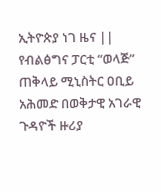ኢትዮጵያ ነገ ዜና ||  የብልፅግና ፓርቲ “ወላጅ” ጠቅላይ ሚኒስትር ዐቢይ አሕመድ በወቅታዊ አገራዊ ጉዳዮች ዙሪያ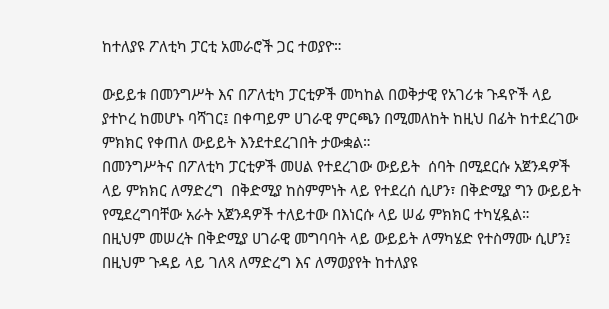ከተለያዩ ፖለቲካ ፓርቲ አመራሮች ጋር ተወያዮ።

ውይይቱ በመንግሥት እና በፖለቲካ ፓርቲዎች መካከል በወቅታዊ የአገሪቱ ጉዳዮች ላይ ያተኮረ ከመሆኑ ባሻገር፤ በቀጣይም ሀገራዊ ምርጫን በሚመለከት ከዚህ በፊት ከተደረገው ምክክር የቀጠለ ውይይት እንደተደረገበት ታውቋል።
በመንግሥትና በፖለቲካ ፓርቲዎች መሀል የተደረገው ውይይት  ሰባት በሚደርሱ አጀንዳዎች ላይ ምክክር ለማድረግ  በቅድሚያ ከስምምነት ላይ የተደረሰ ሲሆን፣ በቅድሚያ ግን ውይይት የሚደረግባቸው አራት አጀንዳዎች ተለይተው በእነርሱ ላይ ሠፊ ምክክር ተካሂዷል።
በዚህም መሠረት በቅድሚያ ሀገራዊ መግባባት ላይ ውይይት ለማካሄድ የተስማሙ ሲሆን፤ በዚህም ጉዳይ ላይ ገለጻ ለማድረግ እና ለማወያየት ከተለያዩ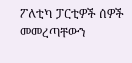ፖለቲካ ፓርቲዎች ሰዎች መመረጣቸውን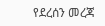የደረሰን መረጃ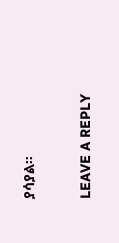ያሳያል።

LEAVE A REPLY